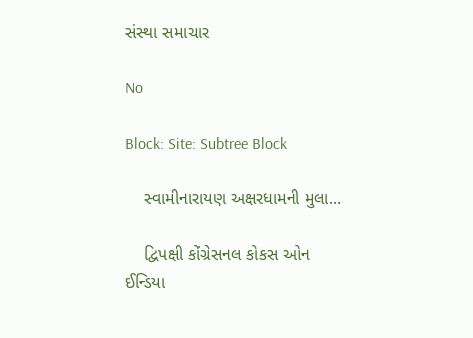સંસ્થા સમાચાર

No

Block: Site: Subtree Block

    સ્વામીનારાયણ અક્ષરધામની મુલા...

    દ્વિપક્ષી કોંગ્રેસનલ કોકસ ઓન ઈન્ડિયા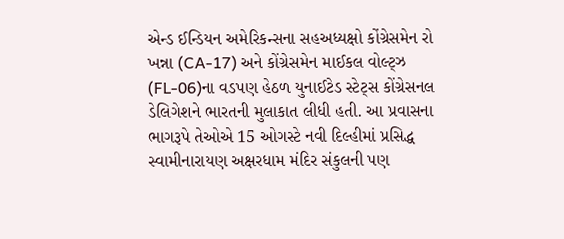એન્ડ ઈન્ડિયન અમેરિકન્સના સહઅધ્યક્ષો કોંગ્રેસમેન રો ખન્ના (CA-17) અને કોંગ્રેસમેન માઈકલ વોલ્ટ્ઝ (FL-06)ના વડપણ હેઠળ યુનાઈટેડ સ્ટેટ્સ કોંગ્રેસનલ ડેલિગેશને ભારતની મુલાકાત લીધી હતી. આ પ્રવાસના ભાગરૂપે તેઓએ 15 ઓગસ્ટે નવી દિલ્હીમાં પ્રસિદ્ધ સ્વામીનારાયણ અક્ષરધામ મંદિર સંકુલની પણ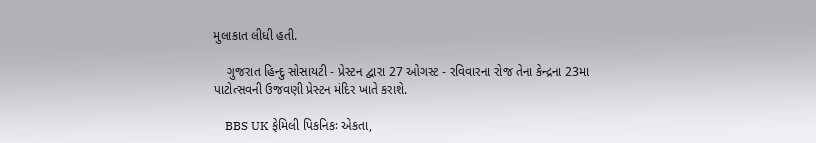મુલાકાત લીધી હતી.

    ગુજરાત હિન્દુ સોસાયટી - પ્રેસ્ટન દ્વારા 27 ઓગસ્ટ - રવિવારના રોજ તેના કેન્દ્રના 23મા પાટોત્સવની ઉજવણી પ્રેસ્ટન મંદિર ખાતે કરાશે.

    BBS UK ફેમિલી પિકનિકઃ એકતા,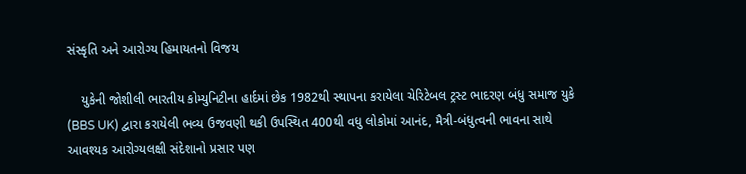સંસ્કૃતિ અને આરોગ્ય હિમાયતનો વિજય

    યુકેની જોશીલી ભારતીય કોમ્યુનિટીના હાર્દમાં છેક 1982થી સ્થાપના કરાયેલા ચેરિટેબલ ટ્રસ્ટ ભાદરણ બંધુ સમાજ યુકે (BBS UK) દ્વારા કરાયેલી ભવ્ય ઉજવણી થકી ઉપસ્થિત 400થી વધુ લોકોમાં આનંદ, મૈત્રી-બંધુત્વની ભાવના સાથે આવશ્યક આરોગ્યલક્ષી સંદેશાનો પ્રસાર પણ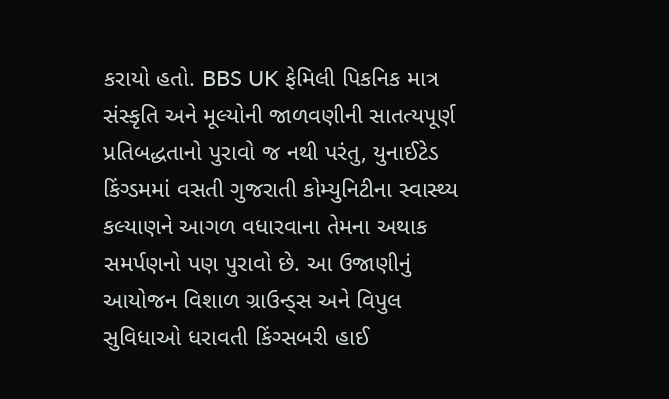કરાયો હતો. BBS UK ફેમિલી પિકનિક માત્ર સંસ્કૃતિ અને મૂલ્યોની જાળવણીની સાતત્યપૂર્ણ પ્રતિબદ્ધતાનો પુરાવો જ નથી પરંતુ, યુનાઈટેડ કિંગ્ડમમાં વસતી ગુજરાતી કોમ્યુનિટીના સ્વાસ્થ્ય કલ્યાણને આગળ વધારવાના તેમના અથાક સમર્પણનો પણ પુરાવો છે. આ ઉજાણીનું આયોજન વિશાળ ગ્રાઉન્ડ્સ અને વિપુલ સુવિધાઓ ધરાવતી કિંગ્સબરી હાઈ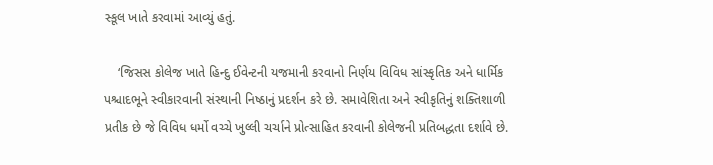સ્કૂલ ખાતે કરવામાં આવ્યું હતું.

    ‘જિસસ કોલેજ ખાતે હિન્દુ ઈવેન્ટની યજમાની કરવાનો નિર્ણય વિવિધ સાંસ્કૃતિક અને ધાર્મિક પશ્ચાદભૂને સ્વીકારવાની સંસ્થાની નિષ્ઠાનું પ્રદર્શન કરે છે. સમાવેશિતા અને સ્વીકૃતિનું શક્તિશાળી પ્રતીક છે જે વિવિધ ધર્મો વચ્ચે ખુલ્લી ચર્ચાને પ્રોત્સાહિત કરવાની કોલેજની પ્રતિબદ્ધતા દર્શાવે છે.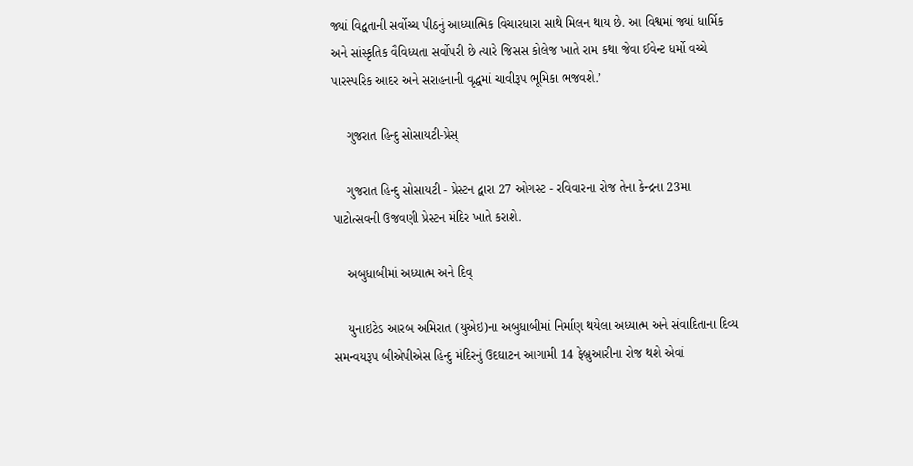જ્યાં વિદ્વતાની સર્વોચ્ચ પીઠનું આધ્યાત્મિક વિચારધારા સાથે મિલન થાય છે. આ વિશ્વમાં જ્યાં ધાર્મિક અને સાંસ્કૃતિક વૈવિધ્યતા સર્વોપરી છે ત્યારે જિસસ કોલેજ ખાતે રામ કથા જેવા ઈવેન્ટ ધર્મો વચ્ચે પારસ્પરિક આદર અને સરાહનાની વૃદ્ધમાં ચાવીરૂપ ભૂમિકા ભજવશે.’

    ગુજરાત હિન્દુ સોસાયટી-પ્રેસ્

    ગુજરાત હિન્દુ સોસાયટી - પ્રેસ્ટન દ્વારા 27 ઓગસ્ટ - રવિવારના રોજ તેના કેન્દ્રના 23મા પાટોત્સવની ઉજવણી પ્રેસ્ટન મંદિર ખાતે કરાશે.

    અબુધાબીમાં અધ્યાત્મ અને દિવ્

    યુનાઇટેડ આરબ અમિરાત (યુએઇ)ના અબુધાબીમાં નિર્માણ થયેલા અધ્યાત્મ અને સંવાદિતાના દિવ્ય સમન્વયરૂપ બીએપીએસ હિન્દુ મંદિરનું ઉદઘાટન આગામી 14 ફેબ્રુઆરીના રોજ થશે એવાં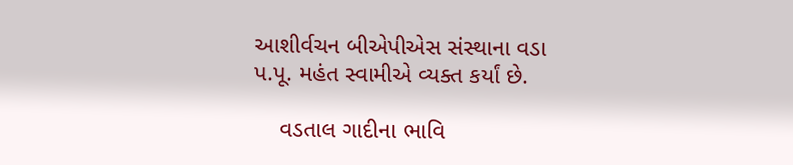આશીર્વચન બીએપીએસ સંસ્થાના વડા પ.પૂ. મહંત સ્વામીએ વ્યક્ત કર્યાં છે.

    વડતાલ ગાદીના ભાવિ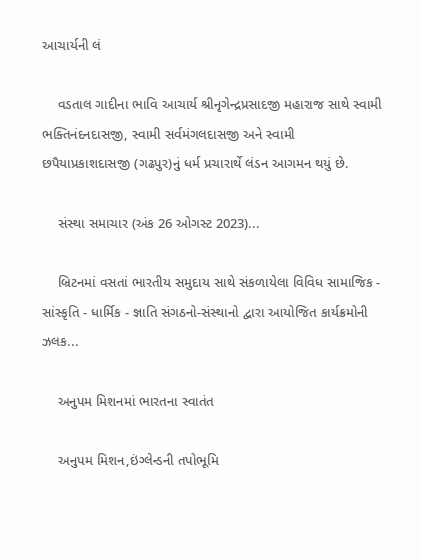આચાર્યની લં

    વડતાલ ગાદીના ભાવિ આચાર્ય શ્રીનૃગેન્દ્રપ્રસાદજી મહારાજ સાથે સ્વામી ભક્તિનંદનદાસજી, સ્વામી સર્વમંગલદાસજી અને સ્વામી છપૈયાપ્રકાશદાસજી (ગઢપુર)નું ધર્મ પ્રચારાર્થે લંડન આગમન થયું છે.

    સંસ્થા સમાચાર (અંક 26 ઓગસ્ટ 2023)...

    બ્રિટનમાં વસતાં ભારતીય સમુદાય સાથે સંકળાયેલા વિવિધ સામાજિક - સાંસ્કૃતિ - ધાર્મિક - જ્ઞાતિ સંગઠનો-સંસ્થાનો દ્વારા આયોજિત કાર્યક્રમોની ઝલક...

    અનુપમ મિશનમાં ભારતના સ્વાતંત

    અનુપમ મિશન,ઇંગ્લેન્ડની તપોભૂમિ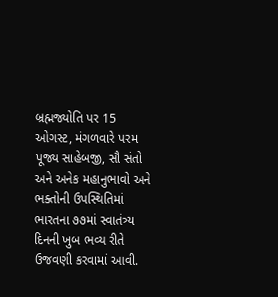બ્રહ્મજ્યોતિ પર 15 ઓગસ્ટ, મંગળવારે પરમ પૂજ્ય સાહેબજી, સૌ સંતો અને અનેક મહાનુભાવો અને ભક્તોની ઉપસ્થિતિમાં ભારતના ૭૭માં સ્વાતંત્ર્ય દિનની ખુબ ભવ્ય રીતે ઉજવણી કરવામાં આવી.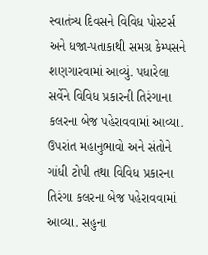સ્વાતંત્ર્ય દિવસને વિવિધ પોસ્ટર્સ અને ધજા-પતાકાથી સમગ્ર કેમ્પસને શણગારવામાં આવ્યું. પધારેલા સર્વેને વિવિધ પ્રકારની તિરંગાના કલરના બેજ પહેરાવવામાં આવ્યા. ઉપરાંત મહાનુભાવો અને સંતોને ગાંધી ટોપી તથા વિવિધ પ્રકારના તિરંગા કલરના બેજ પહેરાવવામાં આવ્યા. સહુના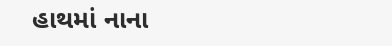હાથમાં નાના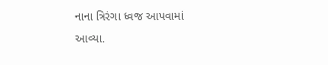નાના ત્રિરંગા ધ્વજ આપવામાં આવ્યા.